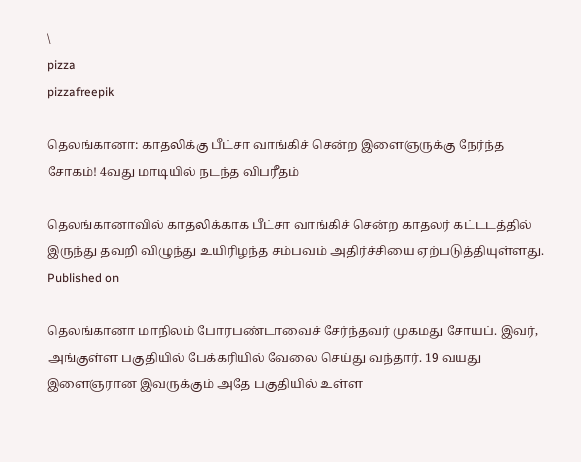\
pizza
pizzafreepik

தெலங்கானா: காதலிக்கு பீட்சா வாங்கிச் சென்ற இளைஞருக்கு நேர்ந்த சோகம்! 4வது மாடியில் நடந்த விபரீதம்

தெலங்கானாவில் காதலிக்காக பீட்சா வாங்கிச் சென்ற காதலர் கட்டடத்தில் இருந்து தவறி விழுந்து உயிரிழந்த சம்பவம் அதிர்ச்சியை ஏற்படுத்தியுள்ளது.
Published on

தெலங்கானா மாநிலம் போரபண்டாவைச் சேர்ந்தவர் முகமது சோயப். இவர், அங்குள்ள பகுதியில் பேக்கரியில் வேலை செய்து வந்தார். 19 வயது இளைஞரான இவருக்கும் அதே பகுதியில் உள்ள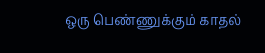ஒரு பெண்ணுக்கும் காதல்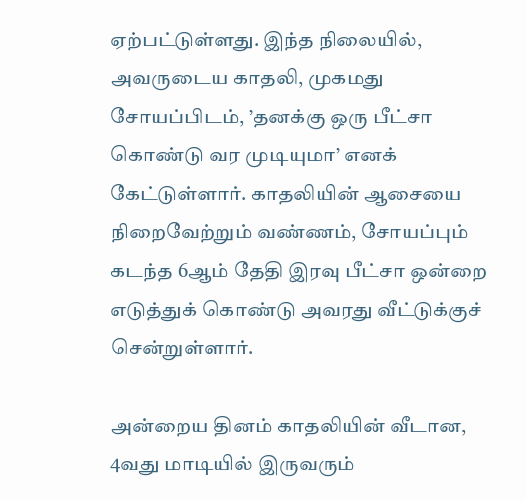ஏற்பட்டுள்ளது. இந்த நிலையில், அவருடைய காதலி, முகமது சோயப்பிடம், ’தனக்கு ஒரு பீட்சா கொண்டு வர முடியுமா’ எனக் கேட்டுள்ளார். காதலியின் ஆசையை நிறைவேற்றும் வண்ணம், சோயப்பும் கடந்த 6ஆம் தேதி இரவு பீட்சா ஒன்றை எடுத்துக் கொண்டு அவரது வீட்டுக்குச் சென்றுள்ளார்.

அன்றைய தினம் காதலியின் வீடான, 4வது மாடியில் இருவரும்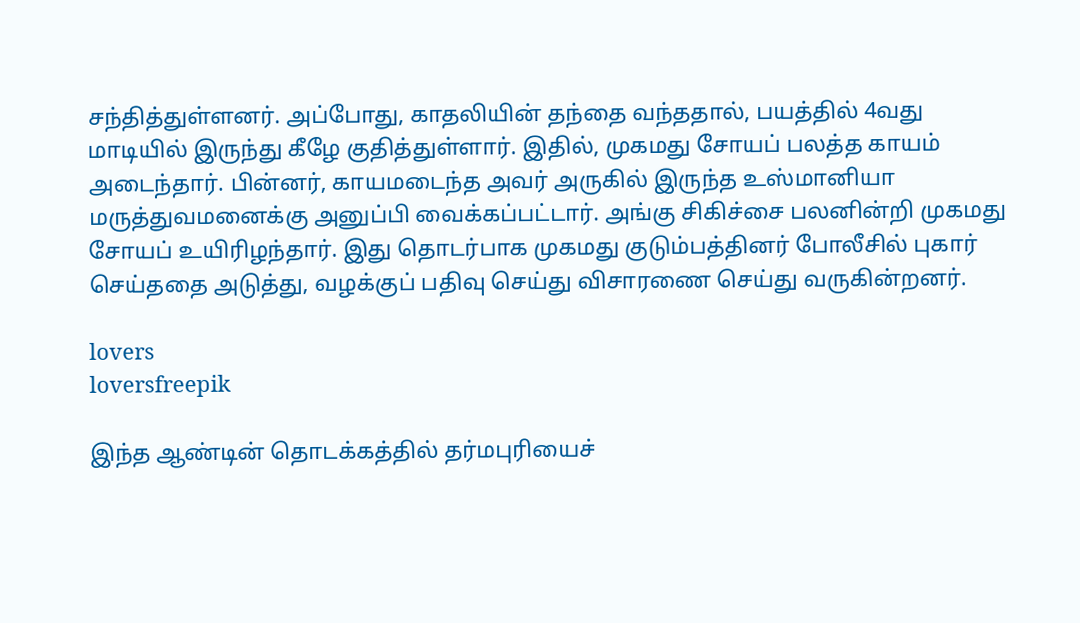சந்தித்துள்ளனர். அப்போது, காதலியின் தந்தை வந்ததால், பயத்தில் 4வது மாடியில் இருந்து கீழே குதித்துள்ளார். இதில், முகமது சோயப் பலத்த காயம் அடைந்தார். பின்னர், காயமடைந்த அவர் அருகில் இருந்த உஸ்மானியா மருத்துவமனைக்கு அனுப்பி வைக்கப்பட்டார். அங்கு சிகிச்சை பலனின்றி முகமது சோயப் உயிரிழந்தார். இது தொடர்பாக முகமது குடும்பத்தினர் போலீசில் புகார் செய்ததை அடுத்து, வழக்குப் பதிவு செய்து விசாரணை செய்து வருகின்றனர்.

lovers
loversfreepik

இந்த ஆண்டின் தொடக்கத்தில் தர்மபுரியைச்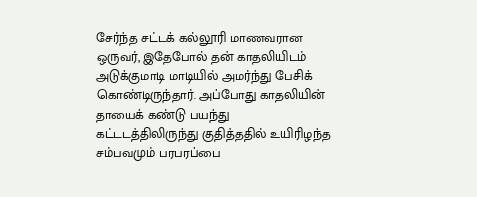சேர்ந்த சட்டக் கல்லூரி மாணவரான ஒருவர், இதேபோல் தன் காதலியிடம் அடுக்குமாடி மாடியில் அமர்ந்து பேசிக் கொண்டிருந்தார். அப்போது காதலியின் தாயைக் கண்டு பயந்து கட்டடத்திலிருந்து குதித்ததில் உயிரிழந்த சம்பவமும் பரபரப்பை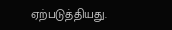ஏற்படுத்தியது.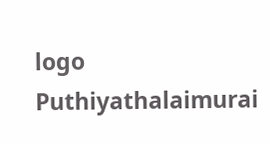logo
Puthiyathalaimurai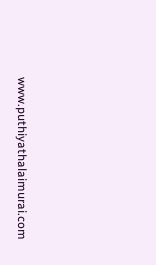www.puthiyathalaimurai.com